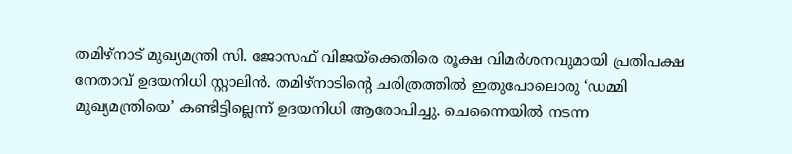തമിഴ്നാട് മുഖ്യമന്ത്രി സി. ജോസഫ് വിജയ്ക്കെതിരെ രൂക്ഷ വിമർശനവുമായി പ്രതിപക്ഷ നേതാവ് ഉദയനിധി സ്റ്റാലിൻ. തമിഴ്നാടിൻ്റെ ചരിത്രത്തിൽ ഇതുപോലൊരു ‘ഡമ്മി മുഖ്യമന്ത്രിയെ’ കണ്ടിട്ടില്ലെന്ന് ഉദയനിധി ആരോപിച്ചു. ചെന്നൈയിൽ നടന്ന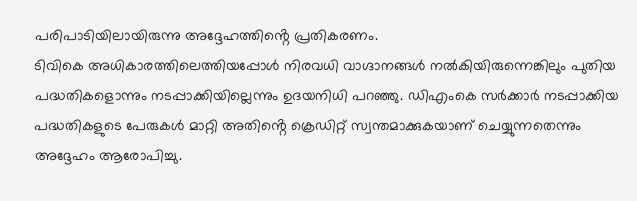പരിപാടിയിലായിരുന്നു അദ്ദേഹത്തിൻ്റെ പ്രതികരണം.
ടിവികെ അധികാരത്തിലെത്തിയപ്പോൾ നിരവധി വാഗ്ദാനങ്ങൾ നൽകിയിരുന്നെങ്കിലും പുതിയ പദ്ധതികളൊന്നും നടപ്പാക്കിയില്ലെന്നും ഉദയനിധി പറഞ്ഞു. ഡിഎംകെ സർക്കാർ നടപ്പാക്കിയ പദ്ധതികളുടെ പേരുകൾ മാറ്റി അതിൻ്റെ ക്രെഡിറ്റ് സ്വന്തമാക്കുകയാണ് ചെയ്യുന്നതെന്നും അദ്ദേഹം ആരോപിച്ചു.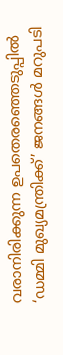വരാനിരിക്കുന്ന ഉപതെരഞ്ഞെടുപ്പിൽ ‘ഡമ്മി മുഖ്യമന്ത്രിക്ക്’ ജനങ്ങൾ മറുപടി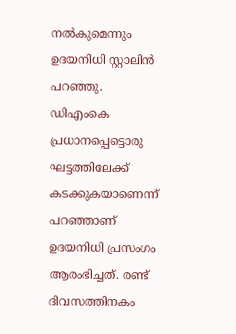നൽകുമെന്നും ഉദയനിധി സ്റ്റാലിൻ പറഞ്ഞു.
ഡിഎംകെ പ്രധാനപ്പെട്ടൊരു ഘട്ടത്തിലേക്ക് കടക്കുകയാണെന്ന് പറഞ്ഞാണ് ഉദയനിധി പ്രസംഗം ആരംഭിച്ചത്. രണ്ട് ദിവസത്തിനകം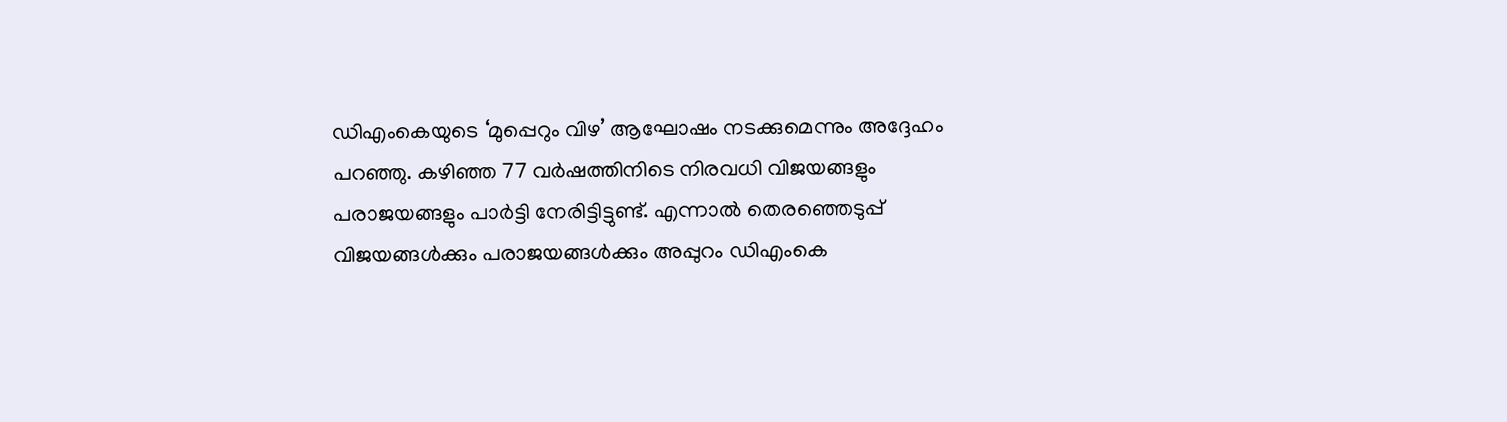ഡിഎംകെയുടെ ‘മുപ്പെറും വിഴ’ ആഘോഷം നടക്കുമെന്നും അദ്ദേഹം പറഞ്ഞു. കഴിഞ്ഞ 77 വർഷത്തിനിടെ നിരവധി വിജയങ്ങളും പരാജയങ്ങളും പാർട്ടി നേരിട്ടിട്ടുണ്ട്. എന്നാൽ തെരഞ്ഞെടുപ്പ് വിജയങ്ങൾക്കും പരാജയങ്ങൾക്കും അപ്പുറം ഡിഎംകെ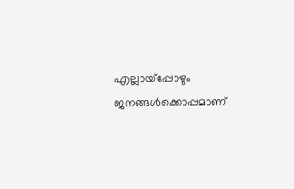എല്ലായ്പ്പോഴും ജനങ്ങൾക്കൊപ്പമാണ്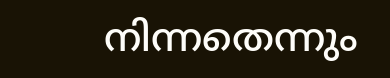നിന്നതെന്നും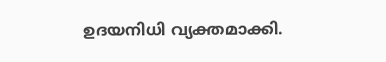ഉദയനിധി വ്യക്തമാക്കി.